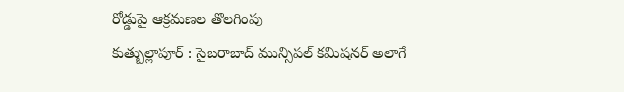రోడ్డుపై ఆక్రమణల తొలగింపు
కుత్బుల్లాపూర్ : సైబరాబాద్ మున్సిపల్ కమిషనర్ అలాగే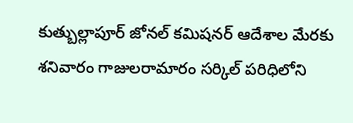కుత్బుల్లాపూర్ జోనల్ కమిషనర్ ఆదేశాల మేరకు శనివారం గాజులరామారం సర్కిల్ పరిధిలోని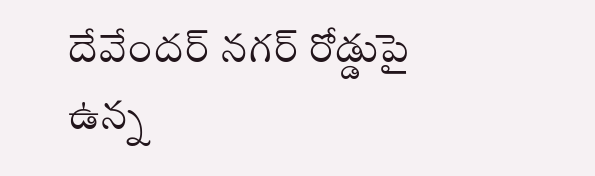దేవేందర్ నగర్ రోడ్డుపై ఉన్న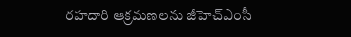రహదారి ఆక్రమణలను జీహెచ్ఎంసీ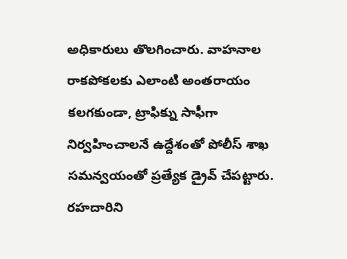అధికారులు తొలగించారు. వాహనాల రాకపోకలకు ఎలాంటి అంతరాయం కలగకుండా, ట్రాఫిక్ను సాఫీగా నిర్వహించాలనే ఉద్దేశంతో పోలీస్ శాఖ సమన్వయంతో ప్రత్యేక డ్రైవ్ చేపట్టారు. రహదారిని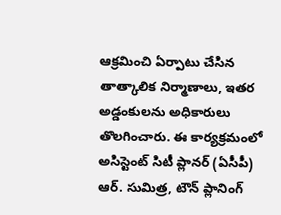ఆక్రమించి ఏర్పాటు చేసిన తాత్కాలిక నిర్మాణాలు, ఇతర అడ్డంకులను అధికారులు తొలగించారు. ఈ కార్యక్రమంలో అసిస్టెంట్ సిటీ ప్లానర్ (ఏసీపీ) ఆర్. సుమిత్ర, టౌన్ ప్లానింగ్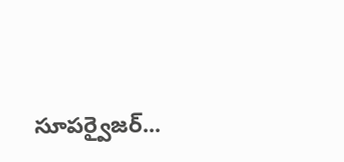సూపర్వైజర్...